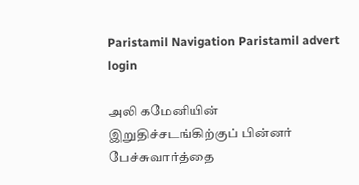Paristamil Navigation Paristamil advert login

அலி கமேனியின் இறுதிச்சடங்கிற்குப் பின்னர் பேச்சுவார்த்தை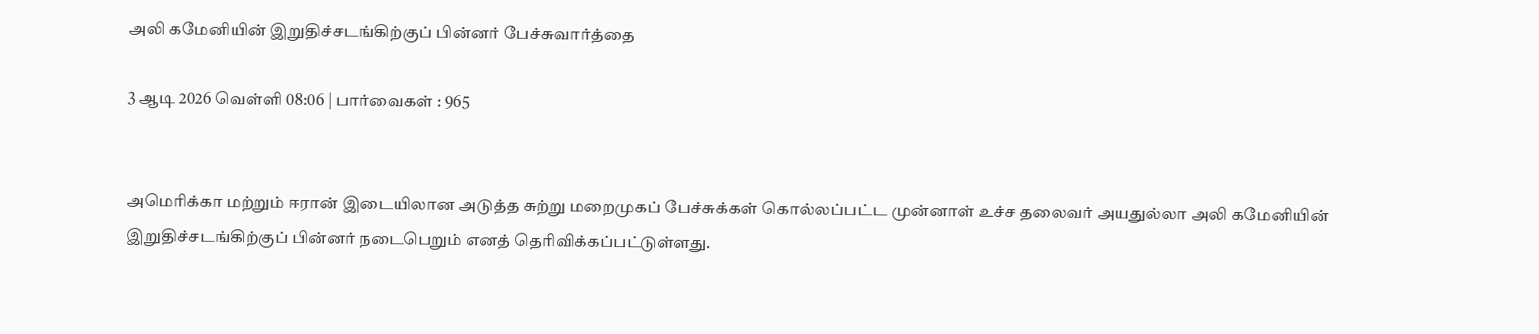அலி கமேனியின் இறுதிச்சடங்கிற்குப் பின்னர் பேச்சுவார்த்தை

3 ஆடி 2026 வெள்ளி 08:06 | பார்வைகள் : 965


அமெரிக்கா மற்றும் ஈரான் இடையிலான அடுத்த சுற்று மறைமுகப் பேச்சுக்கள் கொல்லப்பட்ட முன்னாள் உச்ச தலைவர் அயதுல்லா அலி கமேனியின் இறுதிச்சடங்கிற்குப் பின்னர் நடைபெறும் எனத் தெரிவிக்கப்பட்டுள்ளது.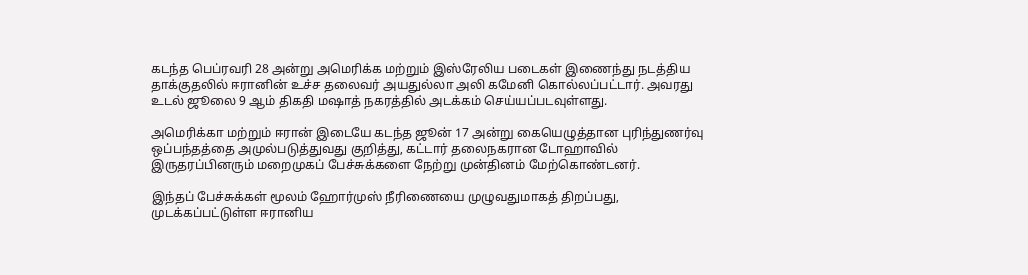கடந்த பெப்ரவரி 28 அன்று அமெரிக்க மற்றும் இஸ்ரேலிய படைகள் இணைந்து நடத்திய தாக்குதலில் ஈரானின் உச்ச தலைவர் அயதுல்லா அலி கமேனி கொல்லப்பட்டார். அவரது உடல் ஜூலை 9 ஆம் திகதி மஷாத் நகரத்தில் அடக்கம் செய்யப்படவுள்ளது.

அமெரிக்கா மற்றும் ஈரான் இடையே கடந்த ஜூன் 17 அன்று கையெழுத்தான புரிந்துணர்வு ஒப்பந்தத்தை அமுல்படுத்துவது குறித்து, கட்டார் தலைநகரான டோஹாவில் இருதரப்பினரும் மறைமுகப் பேச்சுக்களை நேற்று முன்தினம் மேற்கொண்டனர்.

இந்தப் பேச்சுக்கள் மூலம் ஹோர்முஸ் நீரிணையை முழுவதுமாகத் திறப்பது, முடக்கப்பட்டுள்ள ஈரானிய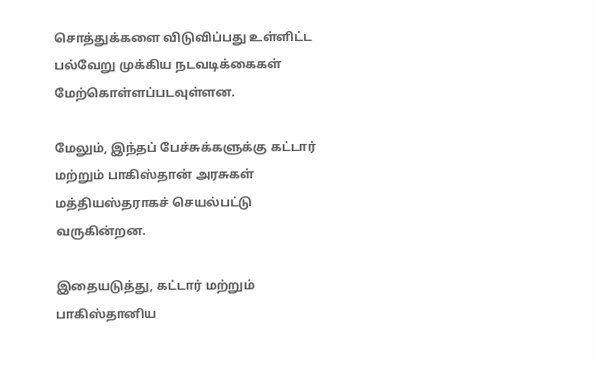சொத்துக்களை விடுவிப்பது உள்ளிட்ட பல்வேறு முக்கிய நடவடிக்கைகள் மேற்கொள்ளப்படவுள்ளன.

மேலும், இந்தப் பேச்சுக்களுக்கு கட்டார் மற்றும் பாகிஸ்தான் அரசுகள் மத்தியஸ்தராகச் செயல்பட்டு வருகின்றன.

இதையடுத்து, கட்டார் மற்றும் பாகிஸ்தானிய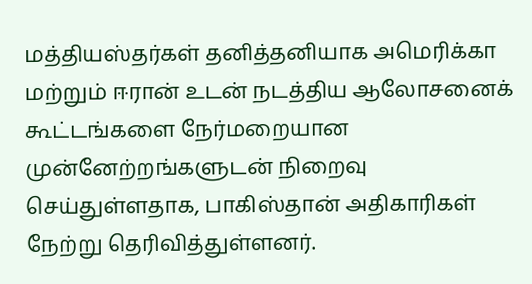மத்தியஸ்தர்கள் தனித்தனியாக அமெரிக்கா மற்றும் ஈரான் உடன் நடத்திய ஆலோசனைக் கூட்டங்களை நேர்மறையான முன்னேற்றங்களுடன் நிறைவு செய்துள்ளதாக, பாகிஸ்தான் அதிகாரிகள் நேற்று தெரிவித்துள்ளனர்.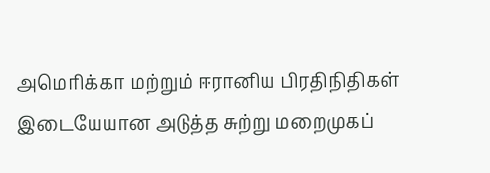அமெரிக்கா மற்றும் ஈரானிய பிரதிநிதிகள் இடையேயான அடுத்த சுற்று மறைமுகப்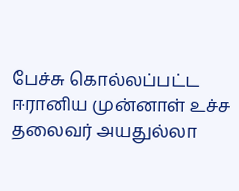பேச்சு கொல்லப்பட்ட ஈரானிய முன்னாள் உச்ச தலைவர் அயதுல்லா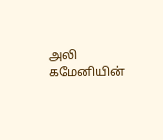அலி கமேனியின்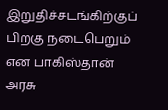இறுதிச்சடங்கிற்குப் பிறகு நடைபெறும் என பாகிஸ்தான் அரசு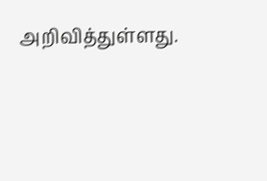அறிவித்துள்ளது.